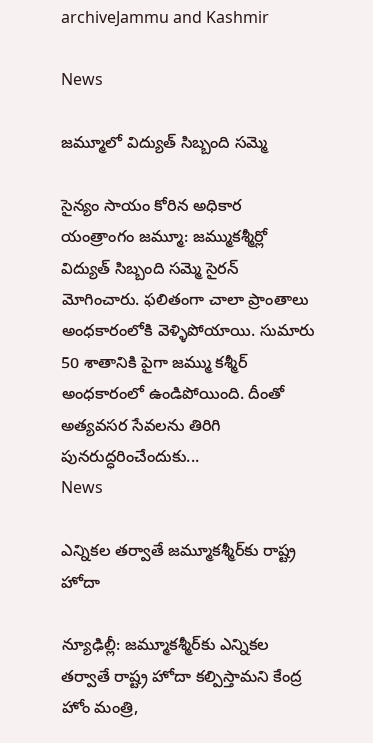archiveJammu and Kashmir

News

జమ్మూలో విద్యుత్ సిబ్బంది సమ్మె

సైన్యం సాయం కోరిన అధికార యంత్రాంగం జ‌మ్మూ: జమ్ముకశ్మీర్లో విద్యుత్ సిబ్బంది సమ్మె సైరన్ మోగించారు. ఫలితంగా చాలా ప్రాంతాలు అంధకారంలోకి వెళ్ళిపోయాయి. సుమారు 50 శాతానికి పైగా జమ్ము కశ్మీర్ అంధకారంలో ఉండిపోయింది. దీంతో అత్యవసర సేవలను తిరిగి పునరుద్ధరించేందుకు...
News

ఎన్నికల తర్వాతే జమ్మూకశ్మీర్‌కు రాష్ట్ర హోదా

న్యూఢిల్లీ: జమ్మూకశ్మీర్‌కు ఎన్నికల తర్వాతే రాష్ట్ర హోదా కల్పిస్తామని కేంద్ర హోం మంత్రి,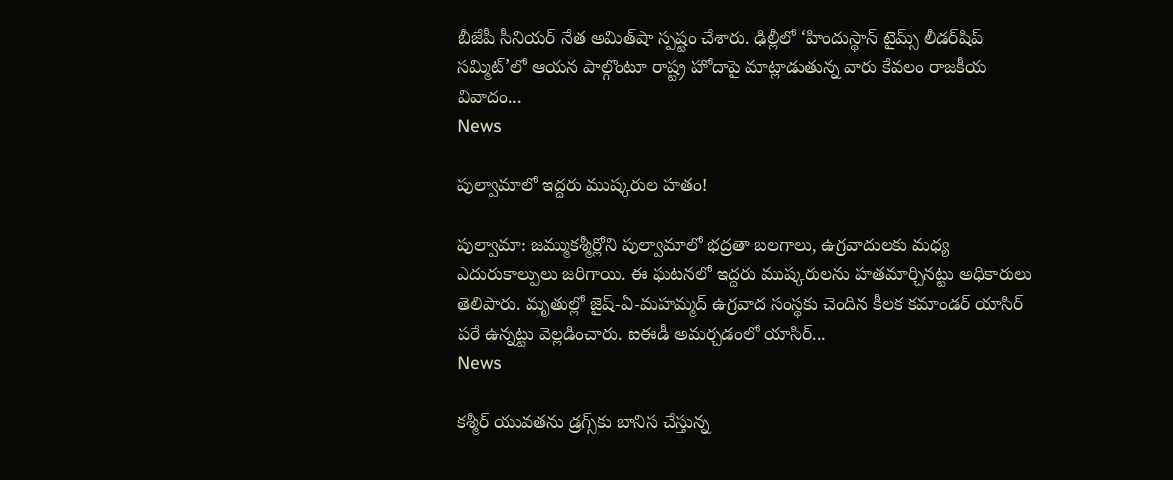బీజేపీ సీనియర్ నేత అమిత్‌షా స్పష్టం చేశారు. ఢిల్లీలో ‘హిందుస్థాన్ టైమ్స్ లీడర్‌షిప్ సమ్మిట్‌’లో ఆయన పాల్గొంటూ రాష్ట్ర హోదాపై మాట్లాడుతున్న వారు కేవలం రాజకీయ వివాదం...
News

పుల్వామాలో ఇద్దరు ముష్కరుల హతం!

పుల్వామా: జమ్ముకశ్మీర్లోని పుల్వామాలో భద్రతా బలగాలు, ఉగ్రవాదులకు మధ్య ఎదురుకాల్పులు జరిగాయి. ఈ ఘటనలో ఇద్దరు ముష్కరులను హతమార్చినట్టు అధికారులు తెలిపారు. మృతుల్లో జైష్-ఏ-మహమ్మద్ ఉగ్రవాద సంస్థకు చెందిన కీలక కమాండర్ యాసిర్ పరే ఉన్నట్టు వెల్లడించారు. ఐఈడీ అమర్చడంలో యాసిర్...
News

కశ్మీర్ యువతను డ్రగ్స్‌కు బానిస చేస్తున్న‌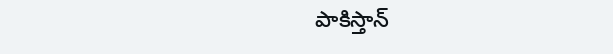పాకిస్తాన్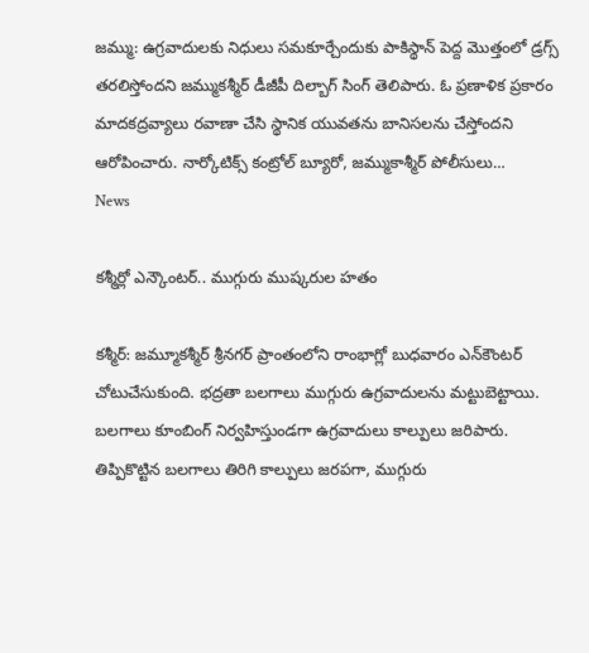జ‌మ్ము: ఉగ్రవాదులకు నిధులు సమకూర్చేందుకు పాకిస్థాన్ పెద్ద మొత్తంలో డ్రగ్స్ తరలిస్తోందని జమ్ముకశ్మీర్ డీజీపీ దిల్బాగ్ సింగ్ తెలిపారు. ఓ ప్రణాళిక ప్రకారం మాదకద్రవ్యాలు రవాణా చేసి స్థానిక యువతను బానిసలను చేస్తోందని ఆరోపించారు. నార్కోటిక్స్ కంట్రోల్ బ్యూరో, జమ్ముకాశ్మీర్ పోలీసులు...
News

కశ్మీర్లో ఎన్కౌంటర్.. ముగ్గురు ముష్కరుల హతం

క‌శ్మీర్‌: జ‌మ్మూకశ్మీర్‌ శ్రీనగర్ ప్రాంతంలోని రాంభాగ్లో బుధ‌వారం ఎన్‌కౌంటర్ చోటుచేసుకుంది. భద్రతా బలగాలు ముగ్గురు ఉగ్రవాదులను మట్టుబెట్టాయి. బలగాలు కూంబింగ్‌ నిర్వహిస్తుండగా ఉగ్రవాదులు కాల్పులు జరిపారు. తిప్పికొట్టిన బలగాలు తిరిగి కాల్పులు జరపగా, ముగ్గురు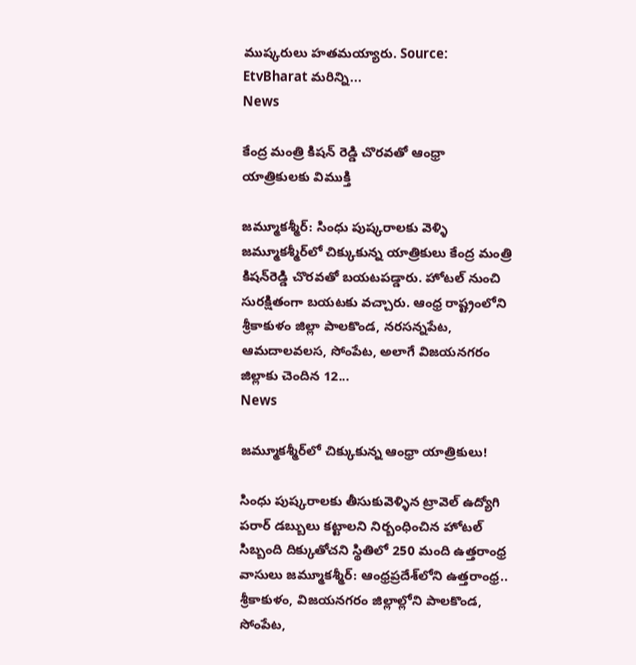ముష్కరులు హతమయ్యారు. Source: EtvBharat మరిన్ని...
News

కేంద్ర‌ మంత్రి కిషన్‌ రెడ్డి చొరవతో ఆంధ్రా యాత్రికులకు విముక్తి

జమ్మూకశ్మీర్‌: సింధు పుష్కరాలకు వెళ్ళి జమ్మూకశ్మీర్‌లో చిక్కుకున్న యాత్రికులు కేంద్ర మంత్రి కిషన్‌రెడ్డి చొరవతో బయటపడ్డారు. హోటల్‌ నుంచి సురక్షితంగా బయటకు వచ్చారు. ఆంధ్ర రాష్ట్రంలోని శ్రీకాకుళం జిల్లా పాలకొండ, నరసన్నపేట, ఆమదాలవలస, సోంపేట, అలాగే విజయనగరం జిల్లాకు చెందిన 12...
News

జ‌మ్మూక‌శ్మీర్‌లో చిక్కుకున్న ఆంధ్రా యాత్రికులు!

సింధు పుష్క‌రాల‌కు తీసుకువెళ్ళిన‌ ట్రావెల్ ఉద్యోగి ప‌రార్‌ డబ్బులు కట్టాలని నిర్బంధించిన హోటల్ సిబ్బంది దిక్కుతోచ‌ని స్థితిలో 250 మంది ఉత్త‌రాంధ్ర వాసులు జ‌మ్మూక‌శ్మీర్‌: ఆంధ్ర‌ప్ర‌దేశ్‌లోని ఉత్త‌రాంధ్ర‌.. శ్రీ‌కాకుళం, విజ‌య‌న‌గ‌రం జిల్లాల్లోని పాల‌కొండ‌, సోంపేట‌,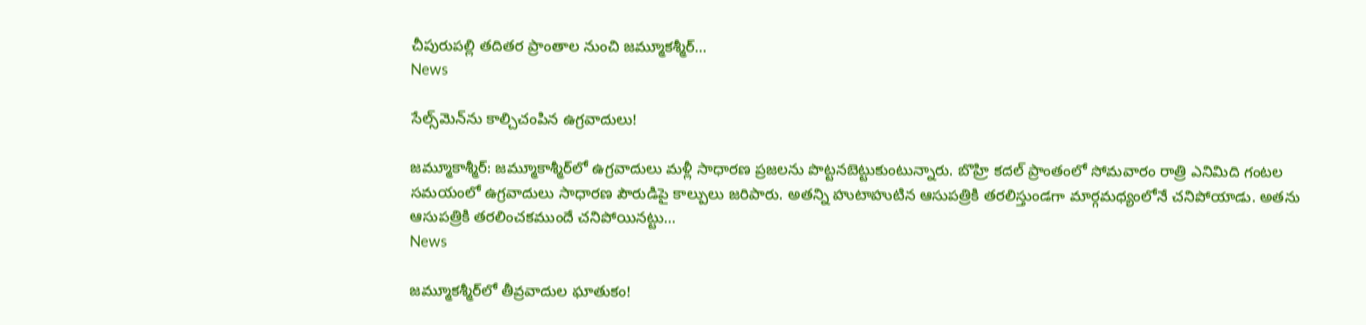చీపురుప‌ల్లి త‌దిత‌ర ప్రాంతాల నుంచి జ‌మ్మూక‌శ్మీర్...
News

సేల్స్‌మెన్‌ను కాల్చిచంపిన ఉగ్రవాదులు!

జమ్మూకాశ్మీర్‌: జమ్మూకాశ్మీర్‌లో ఉగ్రవాదులు మళ్లీ సాధారణ ప్రజలను పొట్టనబెట్టుకుంటున్నారు. బొహ్రి కదల్‌ ప్రాంతంలో సోమవారం రాత్రి ఎనిమిది గంటల సమయంలో ఉగ్రవాదులు సాధారణ పౌరుడిపై కాల్పులు జరిపారు. అతన్ని హుటాహుటిన ఆసుపత్రికి తరలిస్తుండగా మార్గమధ్యంలోనే చనిపోయాడు. అతను ఆసుపత్రికి తరలించకముందే చనిపోయినట్టు...
News

జమ్మూకశ్మీర్‌లో తీవ్రవాదుల ఘాతుకం!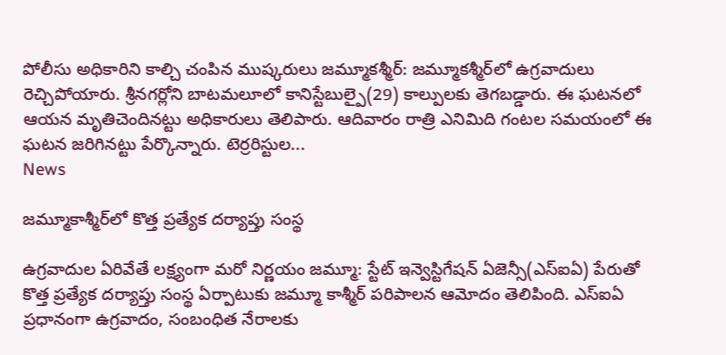పోలీసు అధికారిని కాల్చి చంపిన ముష్కరులు జ‌మ్మూక‌శ్మీర్‌: జమ్మూకశ్మీర్‌లో ఉగ్రవాదులు రెచ్చిపోయారు. శ్రీనగర్లోని బాటమలూలో కానిస్టేబుల్పై(29) కాల్పులకు తెగబడ్డారు. ఈ ఘటనలో ఆయన మృతిచెందినట్టు అధికారులు తెలిపారు. ఆదివారం రాత్రి ఎనిమిది గంటల సమయంలో ఈ ఘటన జరిగినట్టు పేర్కొన్నారు. టెర్రరిస్టుల...
News

జమ్మూకాశ్మీర్‌లో కొత్త ప్రత్యేక దర్యాప్తు సంస్థ

ఉగ్రవాదుల ఏరివేతే లక్ష్యంగా మరో నిర్ణయం జమ్మూ: స్టేట్‌ ఇన్వెస్టిగేషన్‌ ఏజెన్సీ(ఎస్‌ఐఏ) పేరుతో కొత్త ప్రత్యేక దర్యాప్తు సంస్థ ఏర్పాటుకు జమ్మూ కాశ్మీర్‌ పరిపాలన ఆమోదం తెలిపింది. ఎస్‌ఐఏ ప్రధానంగా ఉగ్రవాదం, సంబంధిత నేరాలకు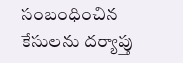సంబంధించిన కేసులను దర్యాప్తు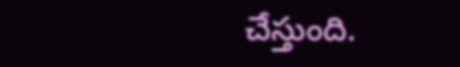చేస్తుంది.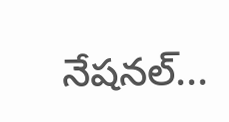నేషనల్‌...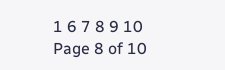1 6 7 8 9 10
Page 8 of 10